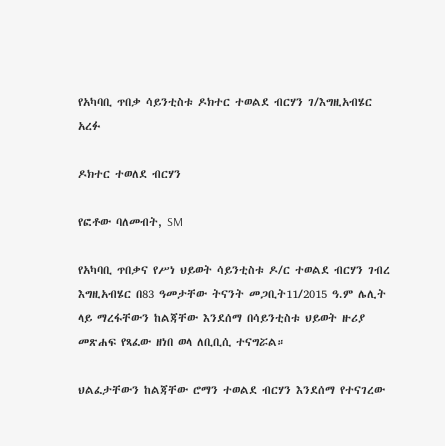የአካባቢ ጥበቃ ሳይንቲስቱ ዶክተር ተወልደ ብርሃን ገ/እግዚአብሄር አረፉ

ዶክተር ተወለደ ብርሃን

የፎቶው ባለመብት, SM

የአካባቢ ጥበቃና የሥነ ህይወት ሳይንቲስቱ ዶ/ር ተወልደ ብርሃን ገብረ እግዚአብሄር በ83 ዓመታቸው ትናንት መጋቢት11/2015 ዓ.ም ሌሊት ላይ ማረፋቸውን ከልጃቸው እንደሰማ በሳይንቲስቱ ህይወት ዙሪያ መጽሐፍ የጻፈው ዘነበ ወላ ለቢቢሲ ተናግሯል።

ህልፈታቸውን ከልጃቸው ሮማን ተወልደ ብርሃን እንደሰማ የተናገረው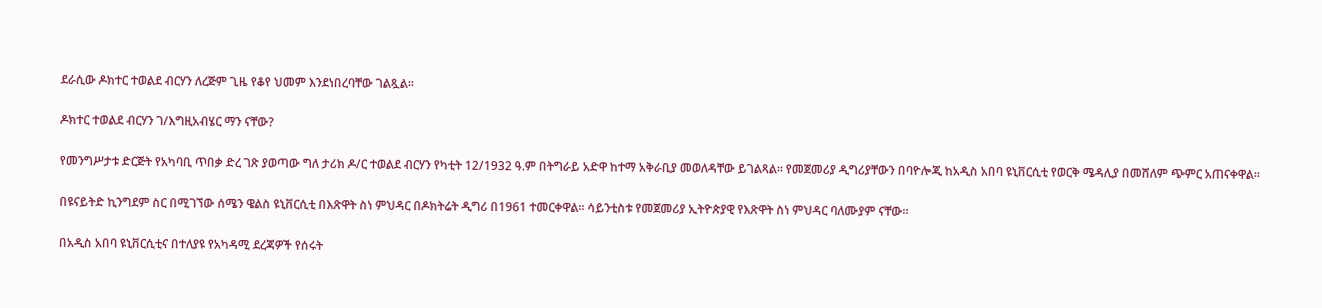ደራሲው ዶክተር ተወልደ ብርሃን ለረጅም ጊዜ የቆየ ህመም እንደነበረባቸው ገልጿል።

ዶክተር ተወልደ ብርሃን ገ/እግዚአብሄር ማን ናቸው?

የመንግሥታቱ ድርጅት የአካባቢ ጥበቃ ድረ ገጽ ያወጣው ግለ ታሪክ ዶ/ር ተወልደ ብርሃን የካቲት 12/1932 ዓ.ም በትግራይ አድዋ ከተማ አቅራቢያ መወለዳቸው ይገልጻል። የመጀመሪያ ዲግሪያቸውን በባዮሎጂ ከአዲስ አበባ ዩኒቨርሲቲ የወርቅ ሜዳሊያ በመሸለም ጭምር አጠናቀዋል።

በዩናይትድ ኪንግደም ስር በሚገኘው ሰሜን ዌልስ ዩኒቨርሲቲ በእጽዋት ስነ ምህዳር በዶክትሬት ዲግሪ በ1961 ተመርቀዋል። ሳይንቲስቱ የመጀመሪያ ኢትዮጵያዊ የእጽዋት ስነ ምህዳር ባለሙያም ናቸው።

በአዲስ አበባ ዩኒቨርሲቲና በተለያዩ የአካዳሚ ደረጃዎች የሰሩት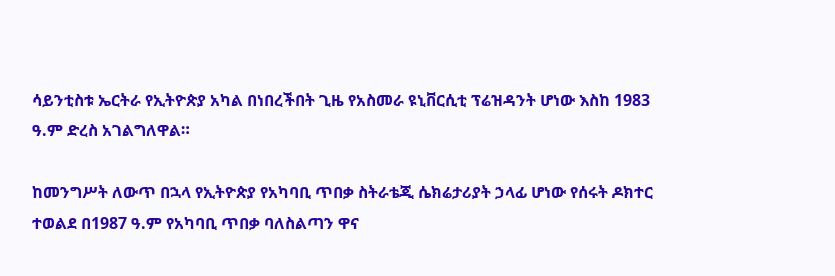ሳይንቲስቱ ኤርትራ የኢትዮጵያ አካል በነበረችበት ጊዜ የአስመራ ዩኒቨርሲቲ ፕሬዝዳንት ሆነው እስከ 1983 ዓ.ም ድረስ አገልግለዋል።

ከመንግሥት ለውጥ በኋላ የኢትዮጵያ የአካባቢ ጥበቃ ስትራቴጂ ሴክሬታሪያት ኃላፊ ሆነው የሰሩት ዶክተር ተወልደ በ1987 ዓ.ም የአካባቢ ጥበቃ ባለስልጣን ዋና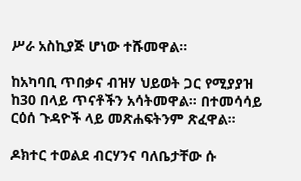ሥራ አስኪያጅ ሆነው ተሹመዋል።

ከአካባቢ ጥበቃና ብዝሃ ህይወት ጋር የሚያያዝ ከ30 በላይ ጥናቶችን አሳትመዋል። በተመሳሳይ ርዕሰ ጉዳዮች ላይ መጽሐፍትንም ጽፈዋል።

ዶክተር ተወልደ ብርሃንና ባለቤታቸው ሱ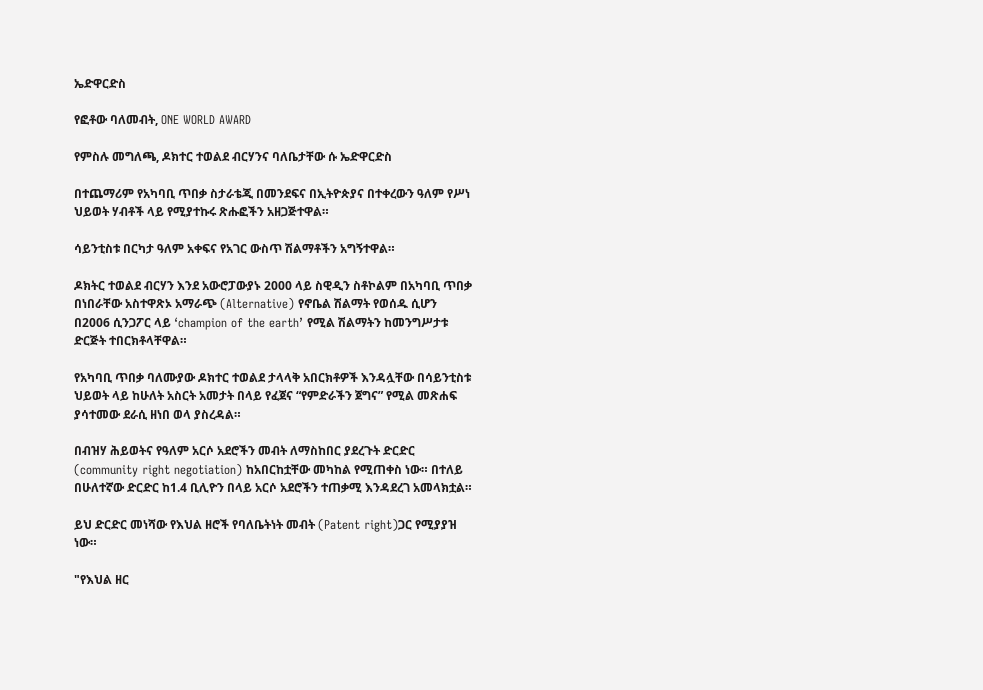ኤድዋርድስ

የፎቶው ባለመብት, ONE WORLD AWARD

የምስሉ መግለጫ, ዶክተር ተወልደ ብርሃንና ባለቤታቸው ሱ ኤድዋርድስ

በተጨማሪም የአካባቢ ጥበቃ ስታራቴጂ በመንደፍና በኢትዮጵያና በተቀረውን ዓለም የሥነ ህይወት ሃብቶች ላይ የሚያተኩሩ ጽሑፎችን አዘጋጅተዋል።

ሳይንቲስቱ በርካታ ዓለም አቀፍና የአገር ውስጥ ሽልማቶችን አግኝተዋል።

ዶክትር ተወልደ ብርሃን እንደ አውሮፓውያኑ 2000 ላይ ስዊዲን ስቶኮልም በአካባቢ ጥበቃ በነበራቸው አስተዋጽኦ አማራጭ (Alternative) የኖቤል ሽልማት የወሰዱ ሲሆን በ2006 ሲንጋፖር ላይ ‘champion of the earth’ የሚል ሽልማትን ከመንግሥታቱ ድርጅት ተበርክቶላቸዋል።

የአካባቢ ጥበቃ ባለሙያው ዶክተር ተወልደ ታላላቅ አበርክቶዎች እንዳሏቸው በሳይንቲስቱ ህይወት ላይ ከሁለት አስርት አመታት በላይ የፈጀና “የምድራችን ጀግና” የሚል መጽሐፍ ያሳተመው ደራሲ ዘነበ ወላ ያስረዳል።

በብዝሃ ሕይወትና የዓለም አርሶ አደሮችን መብት ለማስከበር ያደረጉት ድርድር (community right negotiation) ከአበርከቷቸው መካከል የሚጠቀስ ነው። በተለይ በሁለተኛው ድርድር ከ1.4 ቢሊዮን በላይ አርሶ አደሮችን ተጠቃሚ እንዳደረገ አመላክቷል።

ይህ ድርድር መነሻው የእህል ዘሮች የባለቤትነት መብት (Patent right)ጋር የሚያያዝ ነው።

"የእህል ዘር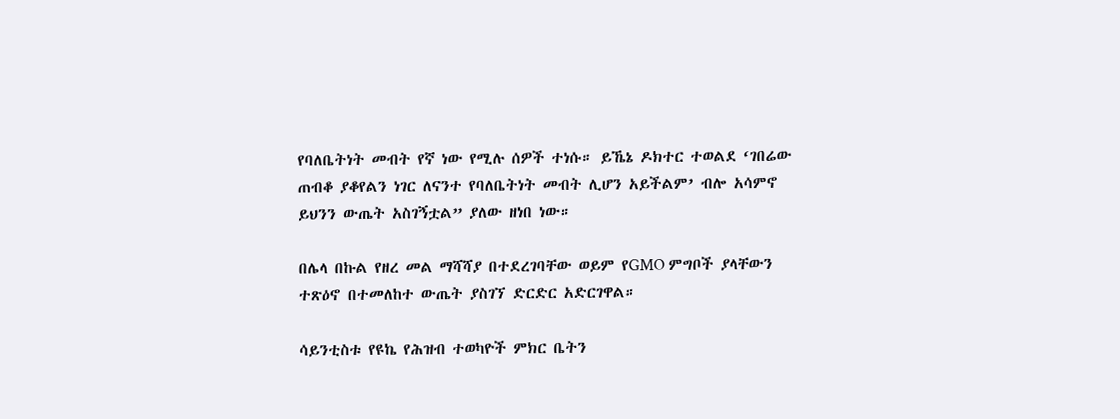የባለቤትነት መብት የኛ ነው የሚሉ ሰዎች ተነሱ። ይኼኔ ዶክተር ተወልደ ‘ገበሬው ጠብቆ ያቆየልን ነገር ለናንተ የባለቤትነት መብት ሊሆን አይችልም’ ብሎ አሳምኖ ይህንን ውጤት አስገኝቷል” ያለው ዘነበ ነው።

በሌላ በኩል የዘረ መል ማሻሻያ በተደረገባቸው ወይም የGMO ምግቦች ያላቸውን ተጽዕኖ በተመለከተ ውጤት ያስገኘ ድርድር አድርገዋል።

ሳይንቲስቱ የዩኬ የሕዝብ ተወካዮች ምክር ቤትን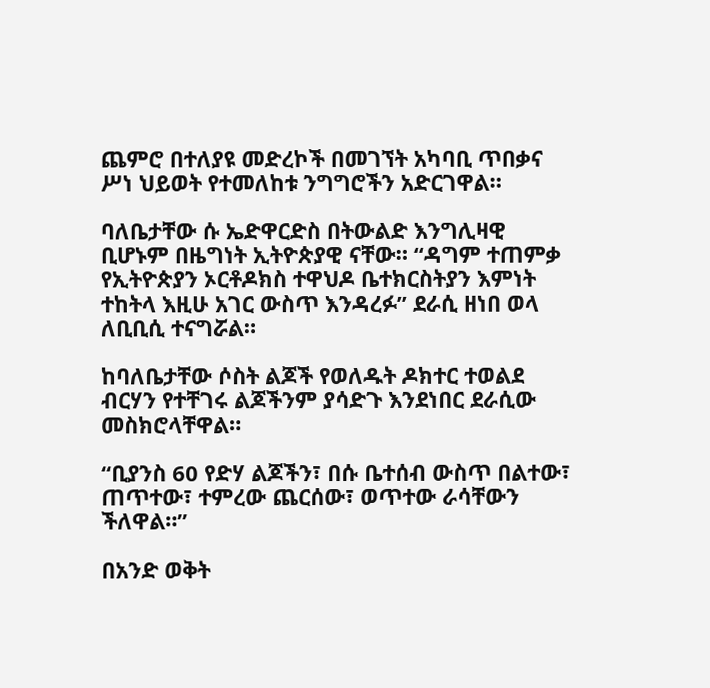ጨምሮ በተለያዩ መድረኮች በመገኘት አካባቢ ጥበቃና ሥነ ህይወት የተመለከቱ ንግግሮችን አድርገዋል።

ባለቤታቸው ሱ ኤድዋርድስ በትውልድ እንግሊዛዊ ቢሆኑም በዜግነት ኢትዮጵያዊ ናቸው። “ዳግም ተጠምቃ የኢትዮጵያን ኦርቶዶክስ ተዋህዶ ቤተክርስትያን እምነት ተከትላ እዚሁ አገር ውስጥ እንዳረፉ” ደራሲ ዘነበ ወላ ለቢቢሲ ተናግሯል።

ከባለቤታቸው ሶስት ልጆች የወለዱት ዶክተር ተወልደ ብርሃን የተቸገሩ ልጆችንም ያሳድጉ እንደነበር ደራሲው መስክሮላቸዋል።

“ቢያንስ 60 የድሃ ልጆችን፣ በሱ ቤተሰብ ውስጥ በልተው፣ ጠጥተው፣ ተምረው ጨርሰው፣ ወጥተው ራሳቸውን ችለዋል።”

በአንድ ወቅት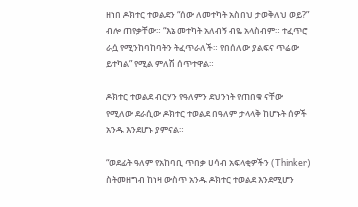ዘነበ ዶክተር ተወልደን “ሰው ለመተካት አስበህ ታወቅለህ ወይ?” ብሎ ጠየቃቸው። “እኔ መተካት አለብኝ ብዬ አላስብም። ተፈጥሮ ራሷ የሚንከባከባትን ትፈጥራለች። የበሰለው ያልፍና ጥሬው ይተካል” የሚል ምለሽ ሰጥተዋል።

ዶክተር ተወልደ ብርሃን የዓለምን ደህንነት የጠበቁ ናቸው የሚለው ደራሲው ዶክተር ተወልደ በዓለም ታላላቅ ከሆኑት ሰዎች አንዱ እንደሆኑ ያምናል።

“ወደፊት ዓለም የአከባቢ ጥበቃ ሀሳብ አፍላቂዎችን (Thinker) ስትመዘግብ ከነዛ ውስጥ አንዱ ዶክተር ተወልደ እንደሚሆን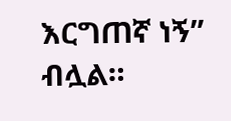እርግጠኛ ነኝ” ብሏል።